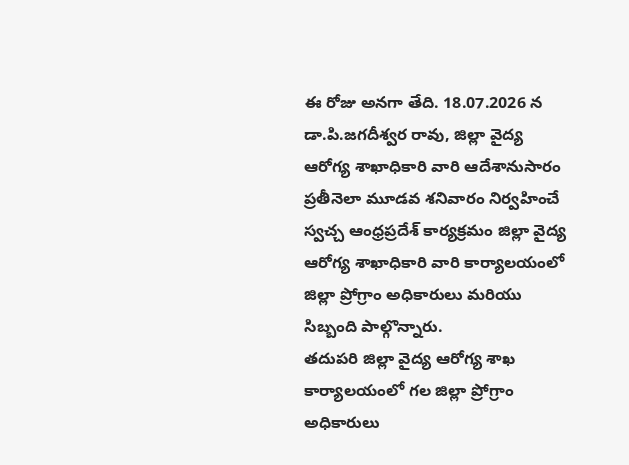ఈ రోజు అనగా తేది. 18.07.2026 న డా.పి.జగదీశ్వర రావు, జిల్లా వైద్య ఆరోగ్య శాఖాధికారి వారి ఆదేశానుసారం ప్రతీనెలా మూడవ శనివారం నిర్వహించే స్వచ్చ ఆంధ్రప్రదేశ్ కార్యక్రమం జిల్లా వైద్య ఆరోగ్య శాఖాధికారి వారి కార్యాలయంలో జిల్లా ప్రోగ్రాం అధికారులు మరియు సిబ్బంది పాల్గొన్నారు.
తదుపరి జిల్లా వైద్య ఆరోగ్య శాఖ కార్యాలయంలో గల జిల్లా ప్రోగ్రాం అధికారులు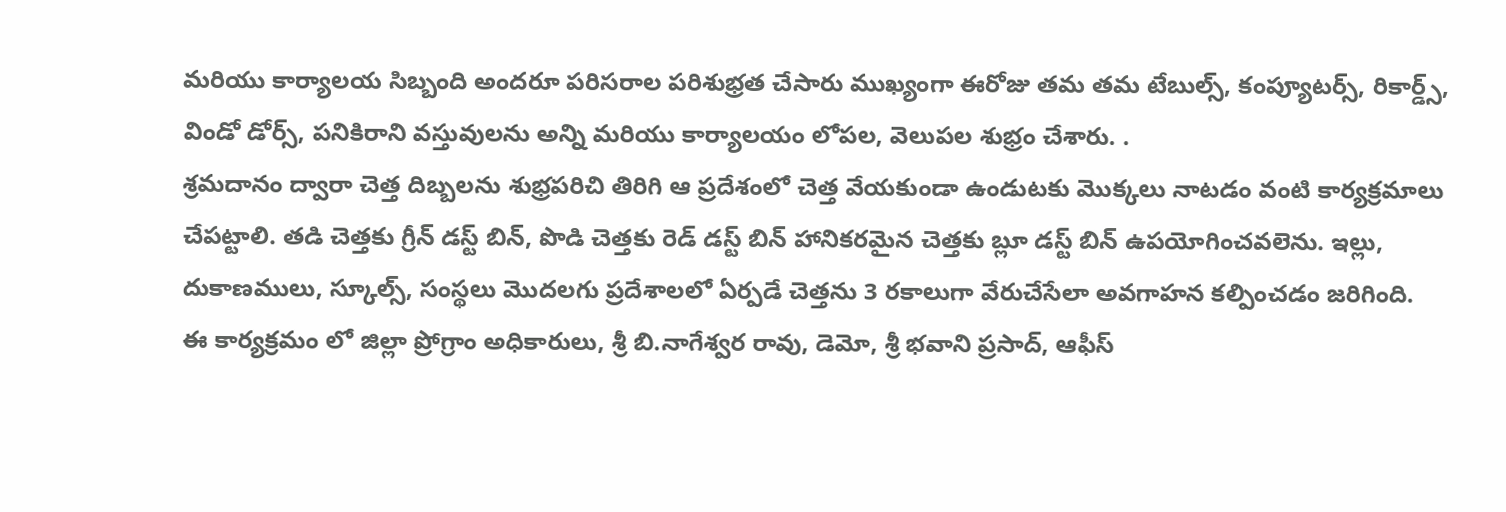మరియు కార్యాలయ సిబ్బంది అందరూ పరిసరాల పరిశుభ్రత చేసారు ముఖ్యంగా ఈరోజు తమ తమ టేబుల్స్, కంప్యూటర్స్, రికార్డ్స్, విండో డోర్స్, పనికిరాని వస్తువులను అన్ని మరియు కార్యాలయం లోపల, వెలుపల శుభ్రం చేశారు. .
శ్రమదానం ద్వారా చెత్త దిబ్బలను శుభ్రపరిచి తిరిగి ఆ ప్రదేశంలో చెత్త వేయకుండా ఉండుటకు మొక్కలు నాటడం వంటి కార్యక్రమాలు చేపట్టాలి. తడి చెత్తకు గ్రీన్ డస్ట్ బిన్, పొడి చెత్తకు రెడ్ డస్ట్ బిన్ హానికరమైన చెత్తకు బ్లూ డస్ట్ బిన్ ఉపయోగించవలెను. ఇల్లు, దుకాణములు, స్కూల్స్, సంస్థలు మొదలగు ప్రదేశాలలో ఏర్పడే చెత్తను 3 రకాలుగా వేరుచేసేలా అవగాహన కల్పించడం జరిగింది.
ఈ కార్యక్రమం లో జిల్లా ప్రోగ్రాం అధికారులు, శ్రీ బి.నాగేశ్వర రావు, డెమో, శ్రీ భవాని ప్రసాద్, ఆఫీస్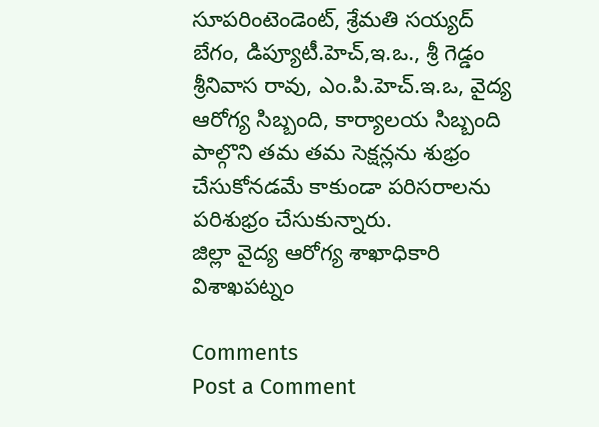సూపరింటెండెంట్, శ్రేమతి సయ్యద్ బేగం, డిప్యూటీ.హెచ్,ఇ.ఒ., శ్రీ గెడ్డం శ్రీనివాస రావు, ఎం.పి.హెచ్.ఇ.ఒ, వైద్య ఆరోగ్య సిబ్బంది, కార్యాలయ సిబ్బంది పాల్గొని తమ తమ సెక్షన్లను శుభ్రం చేసుకోనడమే కాకుండా పరిసరాలను పరిశుభ్రం చేసుకున్నారు.
జిల్లా వైద్య ఆరోగ్య శాఖాధికారి
విశాఖపట్నం

Comments
Post a Comment